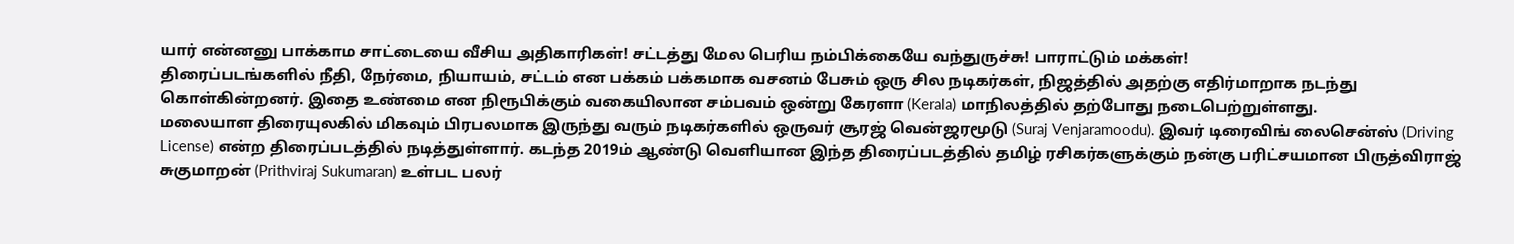யார் என்னனு பாக்காம சாட்டையை வீசிய அதிகாரிகள்! சட்டத்து மேல பெரிய நம்பிக்கையே வந்துருச்சு! பாராட்டும் மக்கள்!
திரைப்படங்களில் நீதி, நேர்மை, நியாயம், சட்டம் என பக்கம் பக்கமாக வசனம் பேசும் ஒரு சில நடிகர்கள், நிஜத்தில் அதற்கு எதிர்மாறாக நடந்து கொள்கின்றனர். இதை உண்மை என நிரூபிக்கும் வகையிலான சம்பவம் ஒன்று கேரளா (Kerala) மாநிலத்தில் தற்போது நடைபெற்றுள்ளது.
மலையாள திரையுலகில் மிகவும் பிரபலமாக இருந்து வரும் நடிகர்களில் ஒருவர் சூரஜ் வென்ஜரமூடு (Suraj Venjaramoodu). இவர் டிரைவிங் லைசென்ஸ் (Driving License) என்ற திரைப்படத்தில் நடித்துள்ளார். கடந்த 2019ம் ஆண்டு வெளியான இந்த திரைப்படத்தில் தமிழ் ரசிகர்களுக்கும் நன்கு பரிட்சயமான பிருத்விராஜ் சுகுமாறன் (Prithviraj Sukumaran) உள்பட பலர்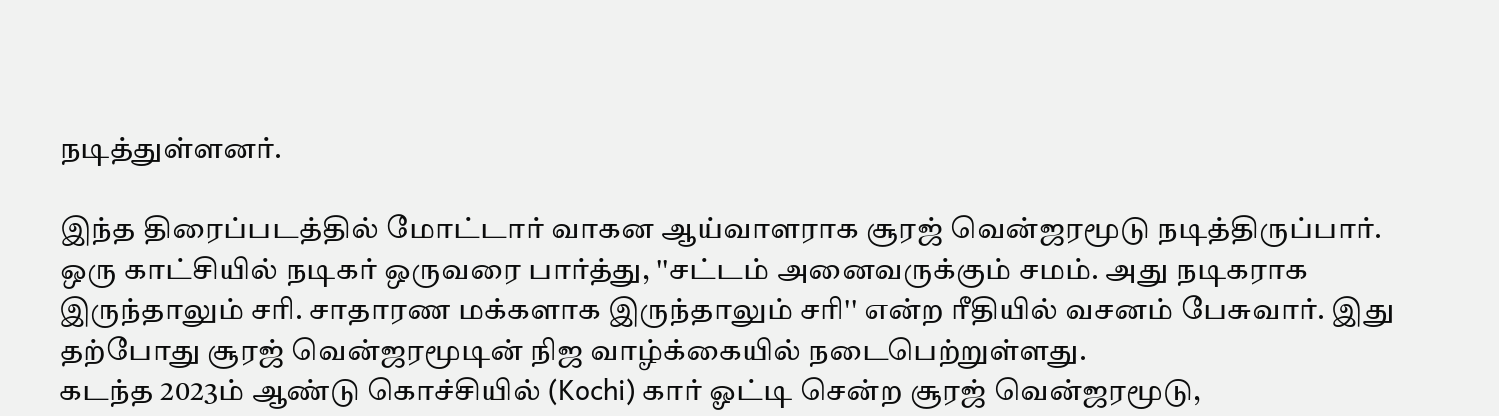நடித்துள்ளனர்.

இந்த திரைப்படத்தில் மோட்டார் வாகன ஆய்வாளராக சூரஜ் வென்ஜரமூடு நடித்திருப்பார். ஒரு காட்சியில் நடிகர் ஒருவரை பார்த்து, ''சட்டம் அனைவருக்கும் சமம். அது நடிகராக இருந்தாலும் சரி. சாதாரண மக்களாக இருந்தாலும் சரி'' என்ற ரீதியில் வசனம் பேசுவார். இது தற்போது சூரஜ் வென்ஜரமூடின் நிஜ வாழ்க்கையில் நடைபெற்றுள்ளது.
கடந்த 2023ம் ஆண்டு கொச்சியில் (Kochi) கார் ஓட்டி சென்ற சூரஜ் வென்ஜரமூடு,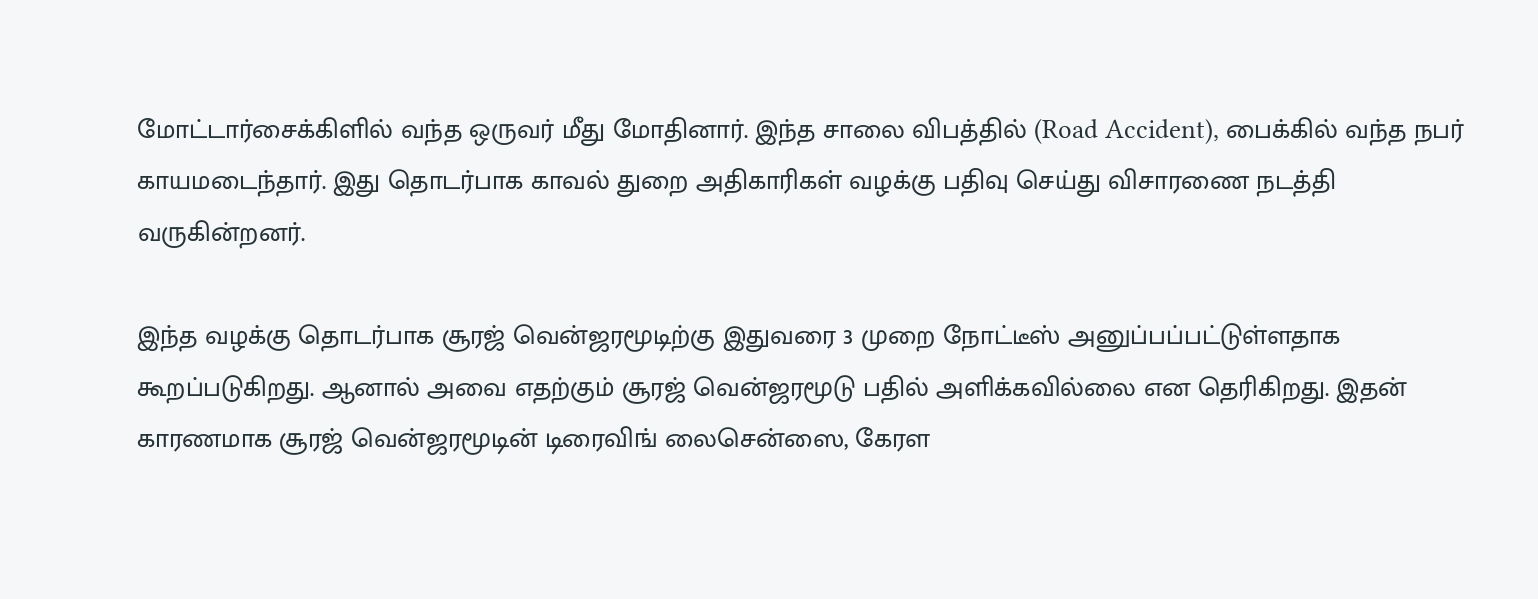மோட்டார்சைக்கிளில் வந்த ஒருவர் மீது மோதினார். இந்த சாலை விபத்தில் (Road Accident), பைக்கில் வந்த நபர் காயமடைந்தார். இது தொடர்பாக காவல் துறை அதிகாரிகள் வழக்கு பதிவு செய்து விசாரணை நடத்தி வருகின்றனர்.

இந்த வழக்கு தொடர்பாக சூரஜ் வென்ஜரமூடிற்கு இதுவரை 3 முறை நோட்டீஸ் அனுப்பப்பட்டுள்ளதாக கூறப்படுகிறது. ஆனால் அவை எதற்கும் சூரஜ் வென்ஜரமூடு பதில் அளிக்கவில்லை என தெரிகிறது. இதன் காரணமாக சூரஜ் வென்ஜரமூடின் டிரைவிங் லைசென்ஸை, கேரள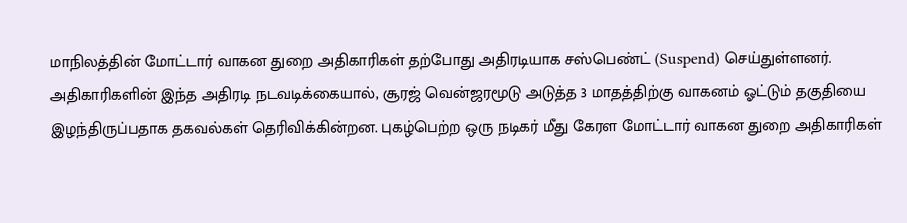மாநிலத்தின் மோட்டார் வாகன துறை அதிகாரிகள் தற்போது அதிரடியாக சஸ்பெண்ட் (Suspend) செய்துள்ளனர்.
அதிகாரிகளின் இந்த அதிரடி நடவடிக்கையால், சூரஜ் வென்ஜரமூடு அடுத்த 3 மாதத்திற்கு வாகனம் ஓட்டும் தகுதியை இழந்திருப்பதாக தகவல்கள் தெரிவிக்கின்றன. புகழ்பெற்ற ஒரு நடிகர் மீது கேரள மோட்டார் வாகன துறை அதிகாரிகள்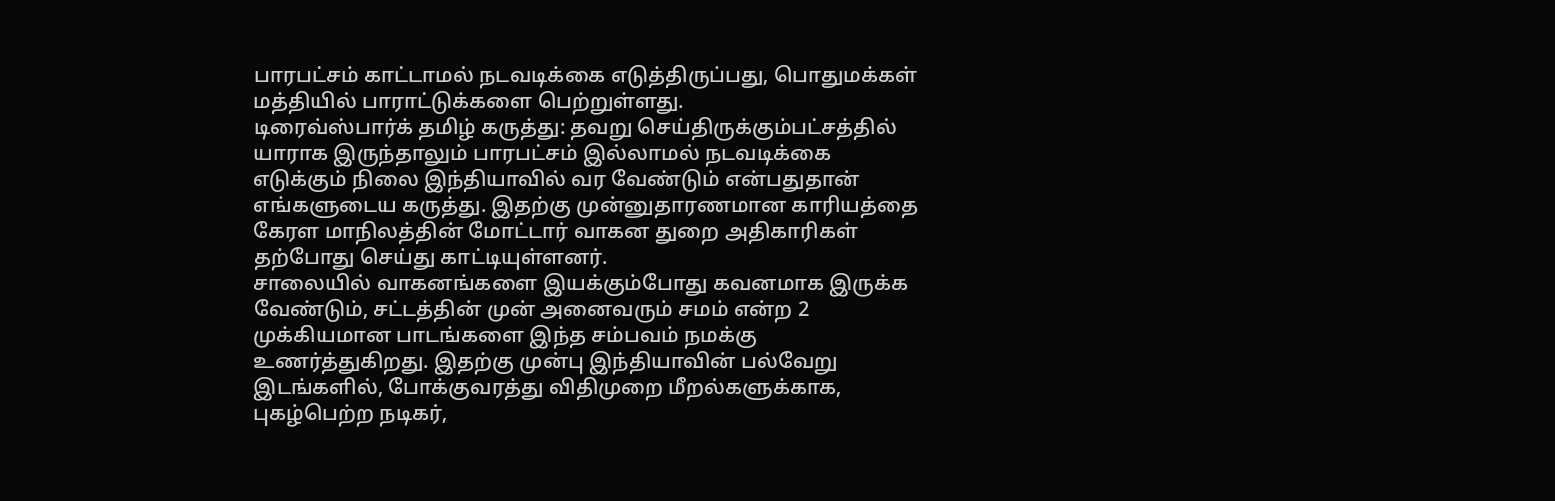பாரபட்சம் காட்டாமல் நடவடிக்கை எடுத்திருப்பது, பொதுமக்கள் மத்தியில் பாராட்டுக்களை பெற்றுள்ளது.
டிரைவ்ஸ்பார்க் தமிழ் கருத்து: தவறு செய்திருக்கும்பட்சத்தில் யாராக இருந்தாலும் பாரபட்சம் இல்லாமல் நடவடிக்கை எடுக்கும் நிலை இந்தியாவில் வர வேண்டும் என்பதுதான் எங்களுடைய கருத்து. இதற்கு முன்னுதாரணமான காரியத்தை கேரள மாநிலத்தின் மோட்டார் வாகன துறை அதிகாரிகள் தற்போது செய்து காட்டியுள்ளனர்.
சாலையில் வாகனங்களை இயக்கும்போது கவனமாக இருக்க வேண்டும், சட்டத்தின் முன் அனைவரும் சமம் என்ற 2 முக்கியமான பாடங்களை இந்த சம்பவம் நமக்கு உணர்த்துகிறது. இதற்கு முன்பு இந்தியாவின் பல்வேறு இடங்களில், போக்குவரத்து விதிமுறை மீறல்களுக்காக, புகழ்பெற்ற நடிகர்,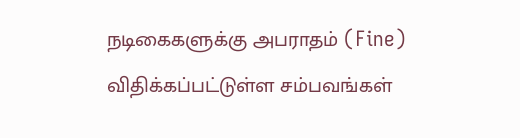நடிகைகளுக்கு அபராதம் (Fine) விதிக்கப்பட்டுள்ள சம்பவங்கள்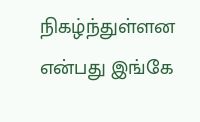நிகழ்ந்துள்ளன என்பது இங்கே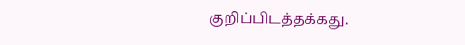குறிப்பிடத்தக்கது.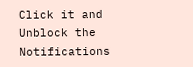Click it and Unblock the Notifications